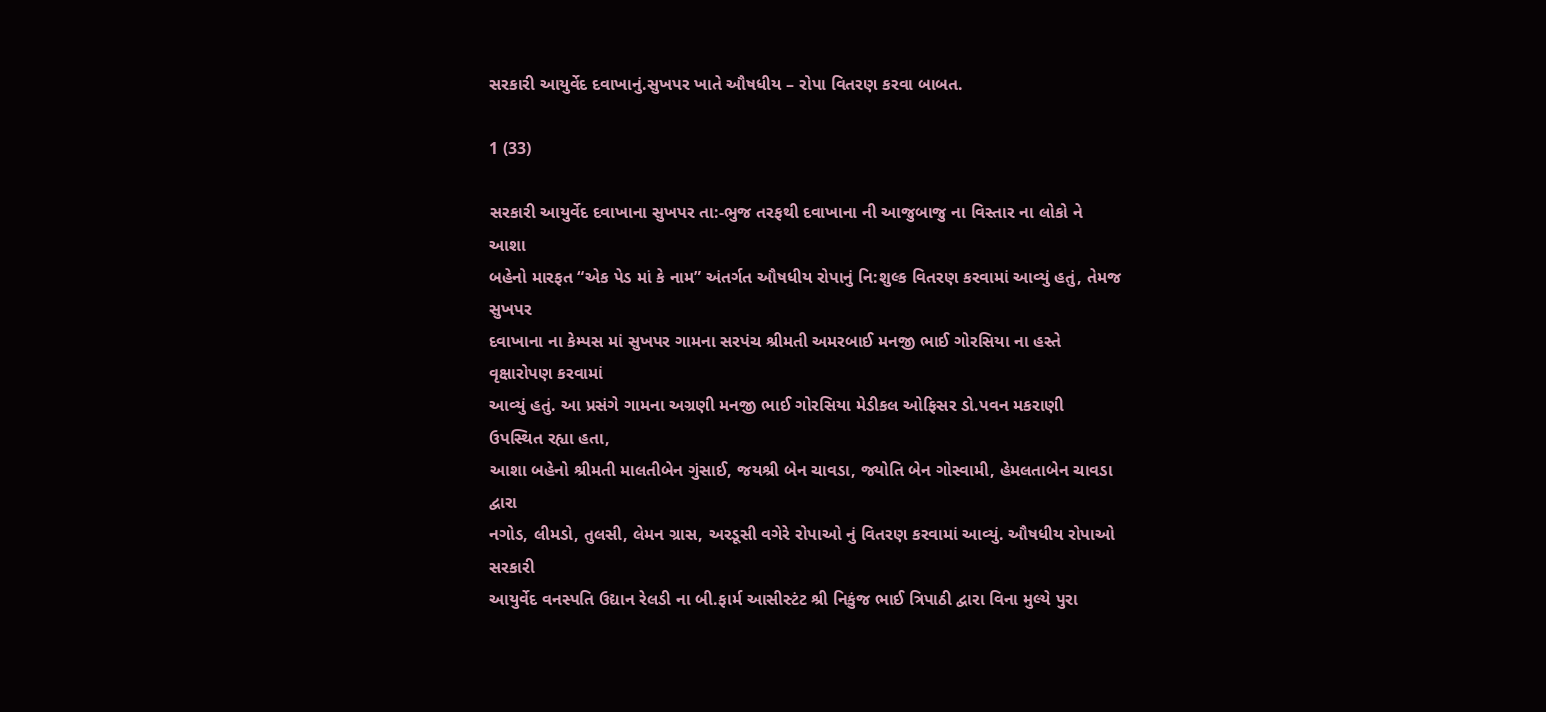સરકારી આયુર્વેદ દવાખાનું.સુખપર ખાતે ઔષધીય – રોપા વિતરણ કરવા બાબત.

1 (33)

સરકારી આયુર્વેદ દવાખાના સુખપર તા:-ભુજ તરફથી દવાખાના ની આજુબાજુ ના વિસ્તાર ના લોકો ને આશા
બહેનો મારફત “એક પેડ માં કે નામ” અંતર્ગત ઔષધીય રોપાનું નિ:શુલ્ક વિતરણ કરવામાં આવ્યું હતું, તેમજ સુખપર
દવાખાના ના કેમ્પસ માં સુખપર ગામના સરપંચ શ્રીમતી અમરબાઈ મનજી ભાઈ ગોરસિયા ના હસ્તે વૃક્ષારોપણ કરવામાં
આવ્યું હતું. આ પ્રસંગે ગામના અગ્રણી મનજી ભાઈ ગોરસિયા મેડીકલ ઓફિસર ડો.પવન મકરાણી ઉપસ્થિત રહ્યા હતા,
આશા બહેનો શ્રીમતી માલતીબેન ગુંસાઈ, જયશ્રી બેન ચાવડા, જ્યોતિ બેન ગોસ્વામી, હેમલતાબેન ચાવડા દ્વારા
નગોડ, લીમડો, તુલસી, લેમન ગ્રાસ, અરડૂસી વગેરે રોપાઓ નું વિતરણ કરવામાં આવ્યું. ઔષધીય રોપાઓ સરકારી
આયુર્વેદ વનસ્પતિ ઉદ્યાન રેલડી ના બી.ફાર્મ આસીસ્ટંટ શ્રી નિકુંજ ભાઈ ત્રિપાઠી દ્વારા વિના મુલ્યે પુરા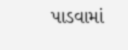પાડવામાં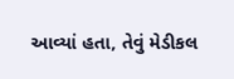આવ્યાં હતા, તેવું મેડીકલ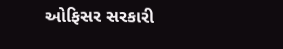ઓફિસર સરકારી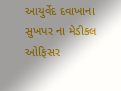આયુર્વેદ દવાખાના સુખપર ના મેડીકલ ઓફિસર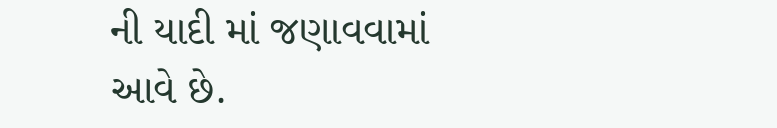ની યાદી માં જણાવવામાં
આવે છે.